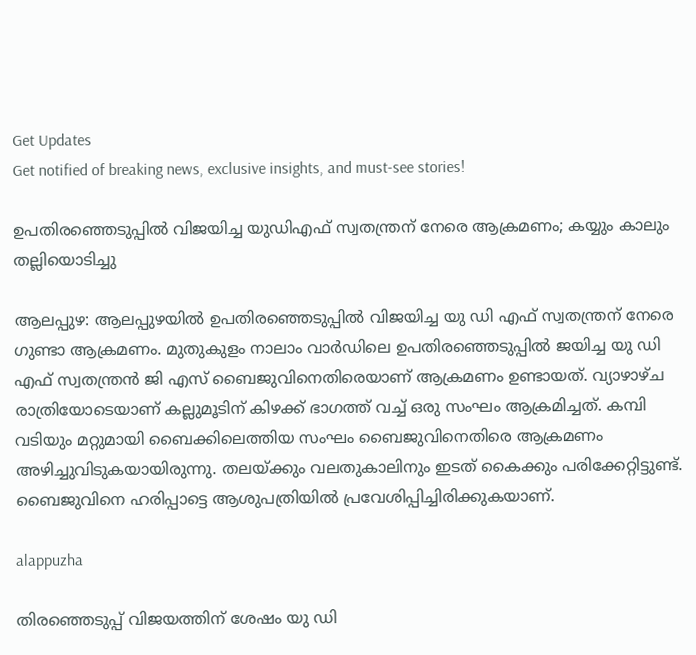Get Updates
Get notified of breaking news, exclusive insights, and must-see stories!

ഉപതിരഞ്ഞെടുപ്പില്‍ വിജയിച്ച യുഡിഎഫ് സ്വതന്ത്രന് നേരെ ആക്രമണം; കയ്യും കാലും തല്ലിയൊടിച്ചു

ആലപ്പുഴ: ആലപ്പുഴയില്‍ ഉപതിരഞ്ഞെടുപ്പില്‍ വിജയിച്ച യു ഡി എഫ് സ്വതന്ത്രന് നേരെ ഗുണ്ടാ ആക്രമണം. മുതുകുളം നാലാം വാര്‍ഡിലെ ഉപതിരഞ്ഞെടുപ്പില്‍ ജയിച്ച യു ഡി എഫ് സ്വതന്ത്രന്‍ ജി എസ് ബൈജുവിനെതിരെയാണ് ആക്രമണം ഉണ്ടായത്. വ്യാഴാഴ്ച രാത്രിയോടെയാണ് കല്ലുമൂടിന് കിഴക്ക് ഭാഗത്ത് വച്ച് ഒരു സംഘം ആക്രമിച്ചത്. കമ്പി വടിയും മറ്റുമായി ബൈക്കിലെത്തിയ സംഘം ബൈജുവിനെതിരെ ആക്രമണം അഴിച്ചുവിടുകയായിരുന്നു. തലയ്ക്കും വലതുകാലിനും ഇടത് കൈക്കും പരിക്കേറ്റിട്ടുണ്ട്. ബൈജുവിനെ ഹരിപ്പാട്ടെ ആശുപത്രിയില്‍ പ്രവേശിപ്പിച്ചിരിക്കുകയാണ്.

alappuzha

തിരഞ്ഞെടുപ്പ് വിജയത്തിന് ശേഷം യു ഡി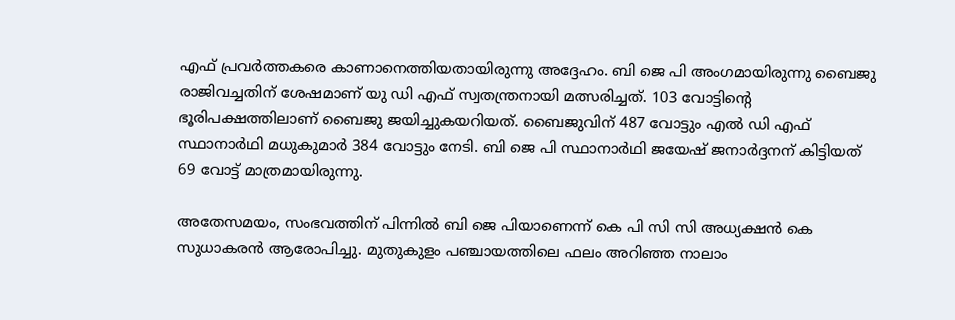എഫ് പ്രവര്‍ത്തകരെ കാണാനെത്തിയതായിരുന്നു അദ്ദേഹം. ബി ജെ പി അംഗമായിരുന്നു ബൈജു രാജിവച്ചതിന് ശേഷമാണ് യു ഡി എഫ് സ്വതന്ത്രനായി മത്സരിച്ചത്. 103 വോട്ടിന്റെ ഭൂരിപക്ഷത്തിലാണ് ബൈജു ജയിച്ചുകയറിയത്. ബൈജുവിന് 487 വോട്ടും എല്‍ ഡി എഫ് സ്ഥാനാര്‍ഥി മധുകുമാര്‍ 384 വോട്ടും നേടി. ബി ജെ പി സ്ഥാനാര്‍ഥി ജയേഷ് ജനാര്‍ദ്ദനന് കിട്ടിയത് 69 വോട്ട് മാത്രമായിരുന്നു.

അതേസമയം, സംഭവത്തിന് പിന്നില്‍ ബി ജെ പിയാണെന്ന് കെ പി സി സി അധ്യക്ഷന്‍ കെ സുധാകരന്‍ ആരോപിച്ചു. മുതുകുളം പഞ്ചായത്തിലെ ഫലം അറിഞ്ഞ നാലാം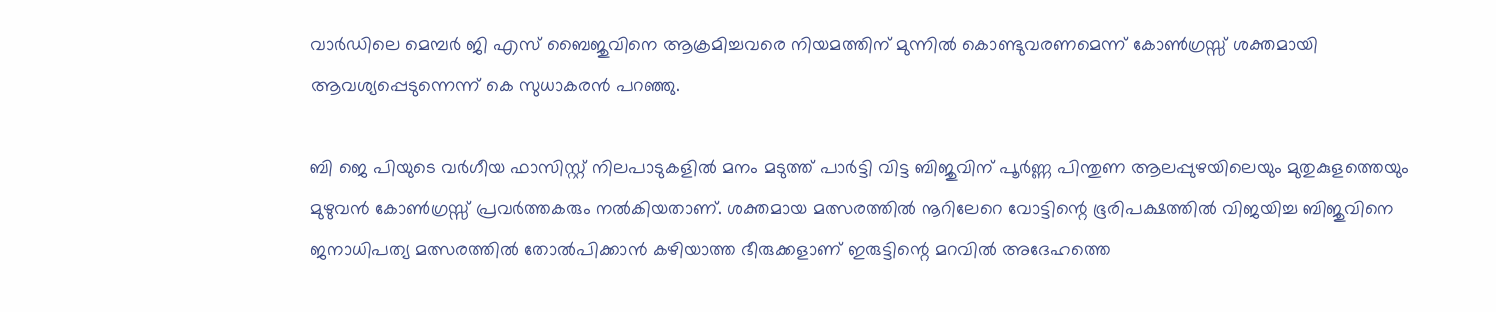വാര്‍ഡിലെ മെമ്പര്‍ ജി എസ് ബൈജുവിനെ ആക്രമിച്ചവരെ നിയമത്തിന് മുന്നില്‍ കൊണ്ടുവരണമെന്ന് കോണ്‍ഗ്രസ്സ് ശക്തമായി ആവശ്യപ്പെടുന്നെന്ന് കെ സുധാകരന്‍ പറഞ്ഞു.

ബി ജെ പിയുടെ വര്‍ഗീയ ഫാസിസ്റ്റ് നിലപാടുകളില്‍ മനം മടുത്ത് പാര്‍ട്ടി വിട്ട ബിജുവിന് പൂര്‍ണ്ണ പിന്തുണ ആലപ്പുഴയിലെയും മുതുകുളത്തെയും മുഴുവന്‍ കോണ്‍ഗ്രസ്സ് പ്രവര്‍ത്തകരും നല്‍കിയതാണ്. ശക്തമായ മത്സരത്തില്‍ നൂറിലേറെ വോട്ടിന്റെ ഭൂരിപക്ഷത്തില്‍ വിജയിച്ച ബിജുവിനെ ജനാധിപത്യ മത്സരത്തില്‍ തോല്‍പിക്കാന്‍ കഴിയാത്ത ഭീരുക്കളാണ് ഇരുട്ടിന്റെ മറവില്‍ അദേഹത്തെ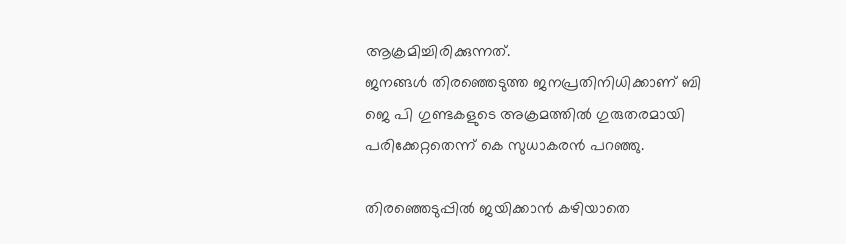ആക്രമിച്ചിരിക്കുന്നത്.
ജനങ്ങള്‍ തിരഞ്ഞെടുത്ത ജനപ്രതിനിധിക്കാണ് ബി ജെ പി ഗുണ്ടകളുടെ അക്രമത്തില്‍ ഗുരുതരമായി പരിക്കേറ്റതെന്ന് കെ സുധാകരന്‍ പറഞ്ഞു.

തിരഞ്ഞെടുപ്പില്‍ ജയിക്കാന്‍ കഴിയാതെ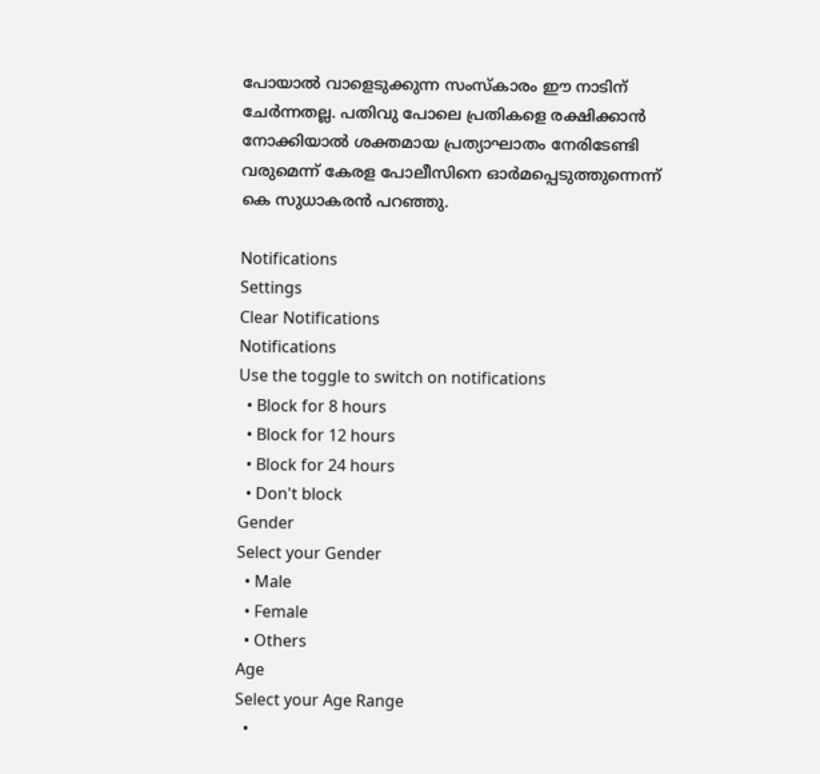പോയാല്‍ വാളെടുക്കുന്ന സംസ്‌കാരം ഈ നാടിന് ചേര്‍ന്നതല്ല. പതിവു പോലെ പ്രതികളെ രക്ഷിക്കാന്‍ നോക്കിയാല്‍ ശക്തമായ പ്രത്യാഘാതം നേരിടേണ്ടി വരുമെന്ന് കേരള പോലീസിനെ ഓര്‍മപ്പെടുത്തുന്നെന്ന് കെ സുധാകരന്‍ പറഞ്ഞു.

Notifications
Settings
Clear Notifications
Notifications
Use the toggle to switch on notifications
  • Block for 8 hours
  • Block for 12 hours
  • Block for 24 hours
  • Don't block
Gender
Select your Gender
  • Male
  • Female
  • Others
Age
Select your Age Range
  •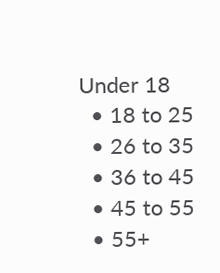Under 18
  • 18 to 25
  • 26 to 35
  • 36 to 45
  • 45 to 55
  • 55+